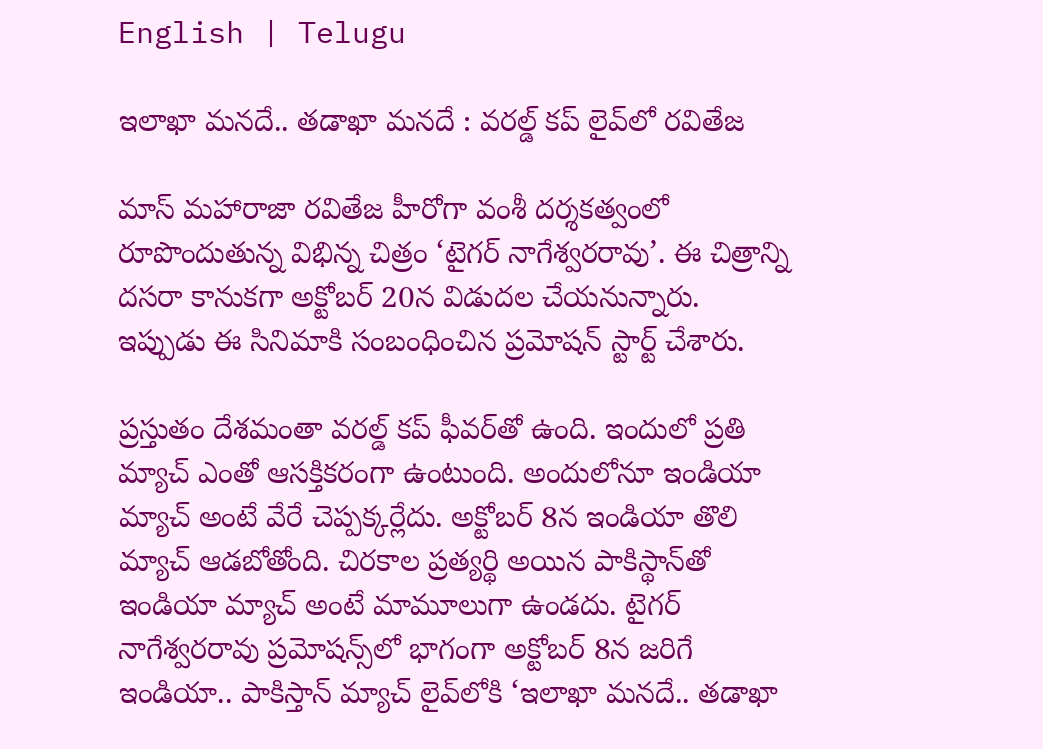English | Telugu

ఇలాఖా మనదే.. తడాఖా మనదే : వరల్డ్‌ కప్‌ లైవ్‌లో రవితేజ

మాస్‌ మహారాజా రవితేజ హీరోగా వంశీ దర్శకత్వంలో రూపొందుతున్న విభిన్న చిత్రం ‘టైగర్‌ నాగేశ్వరరావు’. ఈ చిత్రాన్ని దసరా కానుకగా అక్టోబర్‌ 20న విడుదల చేయనున్నారు. ఇప్పుడు ఈ సినిమాకి సంబంధించిన ప్రమోషన్‌ స్టార్ట్‌ చేశారు.

ప్రస్తుతం దేశమంతా వరల్డ్‌ కప్‌ ఫీవర్‌తో ఉంది. ఇందులో ప్రతి మ్యాచ్‌ ఎంతో ఆసక్తికరంగా ఉంటుంది. అందులోనూ ఇండియా మ్యాచ్‌ అంటే వేరే చెప్పక్కర్లేదు. అక్టోబర్‌ 8న ఇండియా తొలి మ్యాచ్‌ ఆడబోతోంది. చిరకాల ప్రత్యర్థి అయిన పాకిస్థాన్‌తో ఇండియా మ్యాచ్‌ అంటే మామూలుగా ఉండదు. టైగర్‌ నాగేశ్వరరావు ప్రమోషన్స్‌లో భాగంగా అక్టోబర్‌ 8న జరిగే ఇండియా.. పాకిస్తాన్‌ మ్యాచ్‌ లైవ్‌లోకి ‘ఇలాఖా మనదే.. తడాఖా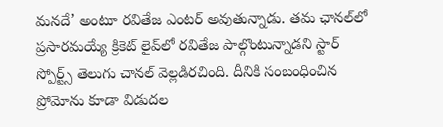మనదే’ అంటూ రవితేజ ఎంటర్‌ అవుతున్నాడు. తమ ఛానల్‌లో ప్రసారమయ్యే క్రికెట్‌ లైవ్‌లో రవితేజ పాల్గొంటున్నాడని స్టార్‌ స్పోర్ట్స్‌ తెలుగు చానల్‌ వెల్లడిరచింది. దీనికి సంబంధించిన ప్రోమోను కూడా విడుదల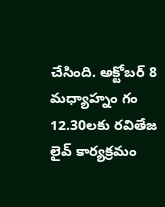చేసింది. అక్టోబర్‌ 8 మధ్యాహ్నం గం 12.30లకు రవితేజ లైవ్‌ కార్యక్రమం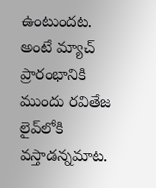ఉంటుందట. అంటే మ్యాచ్‌ ప్రారంభానికి ముందు రవితేజ లైవ్‌లోకి వస్తాడన్నమాట.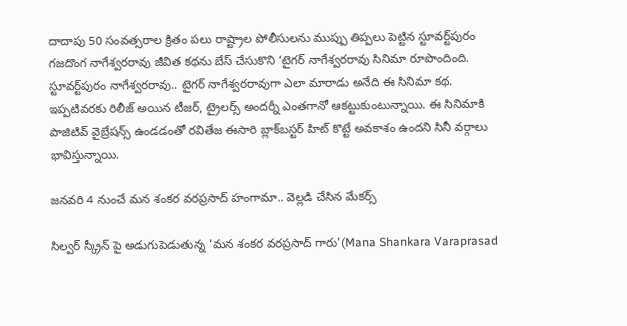దాదాపు 50 సంవత్సరాల క్రితం పలు రాష్ట్రాల పోలీసులను ముప్పు తిప్పలు పెట్టిన స్టూవర్ట్‌పురం గజదొంగ నాగేశ్వరరావు జీవిత కథను బేస్‌ చేసుకొని ‘టైగర్‌ నాగేశ్వరరావు సినిమా రూపొందింది. స్టూవర్ట్‌పురం నాగేశ్వరరావు.. టైగర్‌ నాగేశ్వరరావుగా ఎలా మారాడు అనేది ఈ సినిమా కథ. ఇప్పటివరకు రిలీజ్‌ అయిన టీజర్‌, ట్రైలర్స్‌ అందర్నీ ఎంతగానో ఆకట్టుకుంటున్నాయి. ఈ సినిమాకి పాజిటివ్‌ వైబ్రేషన్స్‌ ఉండడంతో రవితేజ ఈసారి బ్లాక్‌బస్టర్‌ హిట్‌ కొట్టే అవకాశం ఉందని సినీ వర్గాలు భావిస్తున్నాయి.

జనవరి 4 నుంచే మన శంకర వరప్రసాద్ హంగామా.. వెల్లడి చేసిన మేకర్స్

సిల్వర్ స్క్రీన్ పై అడుగుపెడుతున్న 'మన శంకర వరప్రసాద్ గారు'(Mana Shankara Varaprasad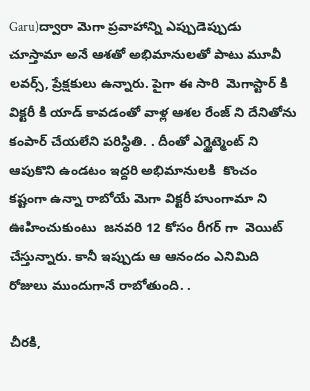Garu)ద్వారా మెగా ప్రవాహాన్ని ఎప్పుడెప్పుడు చూస్తామా అనే ఆశతో అభిమానులతో పాటు మూవీ లవర్స్, ప్రేక్షకులు ఉన్నారు. పైగా ఈ సారి  మెగాస్టార్ కి విక్టరీ కి యాడ్ కావడంతో వాళ్ల ఆశల రేంజ్ ని దేనితోను కంపార్ చేయలేని పరిస్థితి. . దీంతో ఎగ్జైట్మెంట్ ని  ఆపుకొని ఉండటం ఇద్దరి అభిమానులకి  కొంచం కష్టంగా ఉన్నా రాబోయే మెగా విక్టరీ హుంగామా ని ఊహించుకుంటు  జనవరి 12 కోసం రీగర్ గా  వెయిట్ చేస్తున్నారు. కానీ ఇప్పుడు ఆ ఆనందం ఎనిమిది రోజులు ముందుగానే రాబోతుంది. .

చీరకి,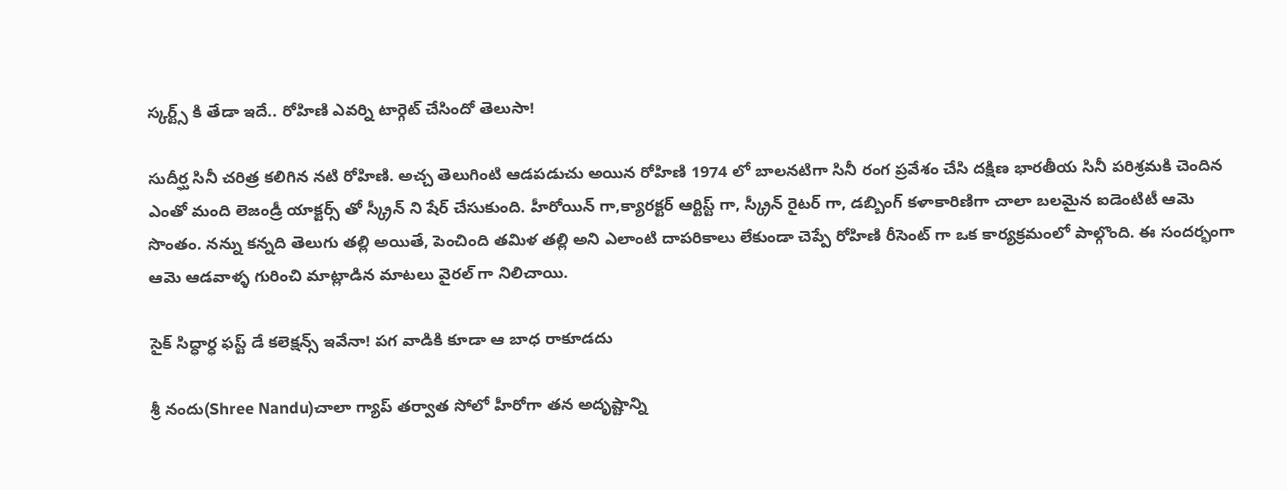స్కర్ట్స్ కి తేడా ఇదే.. రోహిణి ఎవర్ని టార్గెట్ చేసిందో తెలుసా!

సుదీర్ఘ సినీ చరిత్ర కలిగిన నటి రోహిణి. అచ్చ తెలుగింటి ఆడపడుచు అయిన రోహిణి 1974 లో బాలనటిగా సినీ రంగ ప్రవేశం చేసి దక్షిణ భారతీయ సినీ పరిశ్రమకి చెందిన    ఎంతో మంది లెజండ్రీ యాక్టర్స్ తో స్క్రీన్ ని షేర్ చేసుకుంది. హీరోయిన్ గా,క్యారక్టర్ ఆర్టిస్ట్ గా, స్క్రీన్ రైటర్ గా, డబ్బింగ్ కళాకారిణిగా చాలా బలమైన ఐడెంటిటీ ఆమె సొంతం. నన్ను కన్నది తెలుగు తల్లి అయితే, పెంచింది తమిళ తల్లి అని ఎలాంటి దాపరికాలు లేకుండా చెప్పే రోహిణి రీసెంట్ గా ఒక కార్యక్రమంలో పాల్గొంది. ఈ సందర్భంగా ఆమె ఆడవాళ్ళ గురించి మాట్లాడిన మాటలు వైరల్ గా నిలిచాయి.

సైక్ సిద్ధార్ధ ఫస్ట్ డే కలెక్షన్స్ ఇవేనా! పగ వాడికి కూడా ఆ బాధ రాకూడదు

శ్రీ నందు(Shree Nandu)చాలా గ్యాప్ తర్వాత సోలో హీరోగా తన అదృష్టాన్ని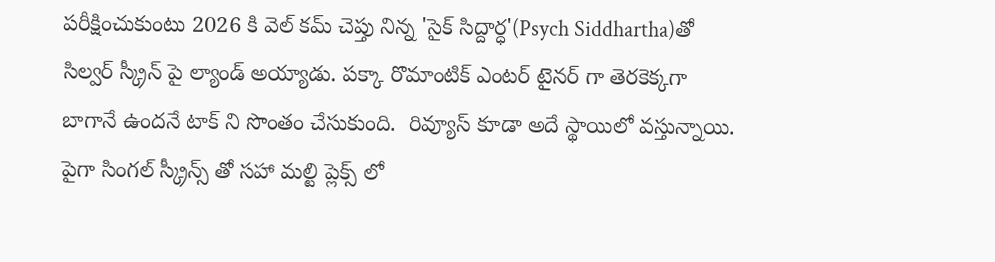పరీక్షించుకుంటు 2026 కి వెల్ కమ్ చెప్తు నిన్న 'సైక్ సిద్దార్ధ'(Psych Siddhartha)తో సిల్వర్ స్క్రీన్ పై ల్యాండ్ అయ్యాడు. పక్కా రొమాంటిక్ ఎంటర్ టైనర్ గా తెరకెక్కగా బాగానే ఉందనే టాక్ ని సొంతం చేసుకుంది.  రివ్యూస్ కూడా అదే స్థాయిలో వస్తున్నాయి. పైగా సింగల్ స్క్రీన్స్ తో సహా మల్టి ప్లెక్స్ లో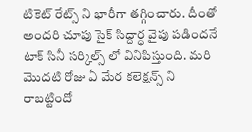టికెట్ రేట్స్ ని భారీగా తగ్గించారు. దీంతో అందరి చూపు సైక్ సిద్దార్ధ వైపు పడిందనే టాక్ సినీ సర్కిల్స్ లో వినిపిస్తుంది. మరి మొదటి రోజు ఏ మేర కలెక్షన్స్ ని రాబట్టిందో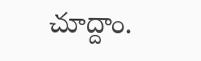చూద్దాం.